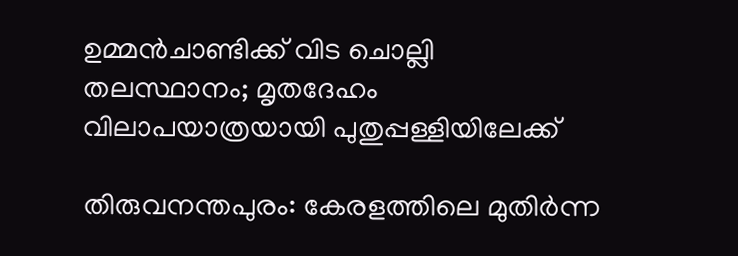ഉമ്മൻചാണ്ടിക്ക് വിട ചൊല്ലി തലസ്ഥാനം; മൃതദേഹം വിലാപയാത്രയായി പുതുപ്പള്ളിയിലേക്ക്

തിരുവനന്തപുരം: കേരളത്തിലെ മുതിർന്ന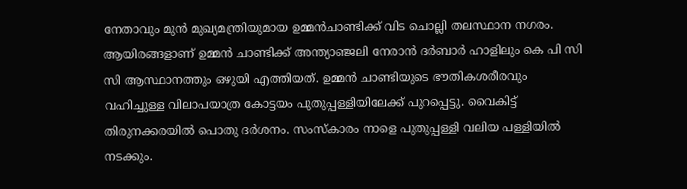നേതാവും മുൻ മുഖ്യമന്ത്രിയുമായ ഉമ്മൻചാണ്ടിക്ക് വിട ചൊല്ലി തലസ്ഥാന നഗരം. ആയിരങ്ങളാണ് ഉമ്മൻ ചാണ്ടിക്ക് അന്ത്യാഞ്ജലി നേരാൻ ദർബാർ ഹാളിലും കെ പി സി സി ആസ്ഥാനത്തും ഒഴുയി എത്തിയത്. ഉമ്മന്‍ ചാണ്ടിയുടെ ഭൗതികശരീരവും വഹിച്ചുള്ള വിലാപയാത്ര കോട്ടയം പുതുപ്പള്ളിയിലേക്ക് പുറപ്പെട്ടു. വൈകിട്ട് തിരുനക്കരയിൽ പൊതു ദർശനം. സംസ്കാരം നാളെ പുതുപ്പള്ളി വലിയ പള്ളിയിൽ നടക്കും.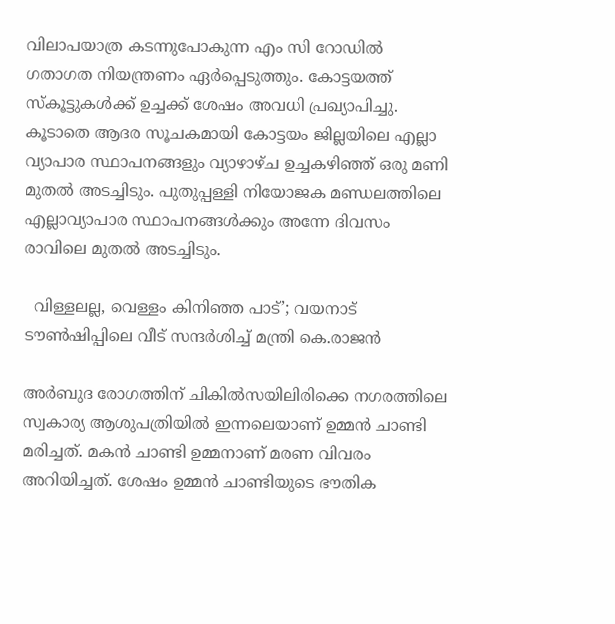വിലാപയാത്ര കടന്നുപോകുന്ന എം സി റോഡിൽ ഗതാഗത നിയന്ത്രണം ഏർപ്പെടുത്തും. കോട്ടയത്ത് സ്കൂട്ടുകൾക്ക് ഉച്ചക്ക് ശേഷം അവധി പ്രഖ്യാപിച്ചു. കൂടാതെ ആദര സൂചകമായി കോട്ടയം ജില്ലയിലെ എല്ലാ വ്യാപാര സ്ഥാപനങ്ങളും വ്യാഴാഴ്ച ഉച്ചകഴിഞ്ഞ് ഒരു മണി മുതൽ അടച്ചിടും. പുതുപ്പള്ളി നിയോജക മണ്ഡലത്തിലെ എല്ലാവ്യാപാര സ്ഥാപനങ്ങൾക്കും അന്നേ ദിവസം രാവിലെ മുതൽ അടച്ചിടും.

  വിള്ളലല്ല, വെള്ളം കിനിഞ്ഞ പാട്’; വയനാട് ടൗൺഷിപ്പിലെ വീട് സന്ദർശിച്ച് മന്ത്രി കെ.രാജൻ

അർബുദ രോഗത്തിന് ചികിൽസയിലിരിക്കെ നഗരത്തിലെ സ്വകാര്യ ആശുപത്രിയിൽ ഇന്നലെയാണ് ഉമ്മൻ ചാണ്ടി മരിച്ചത്. മകൻ ചാണ്ടി ഉമ്മനാണ് മരണ വിവരം അറിയിച്ചത്. ശേഷം ഉമ്മൻ ചാണ്ടിയുടെ ഭൗതിക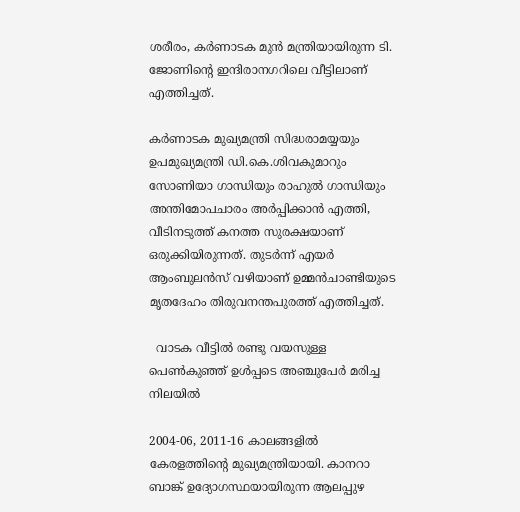ശരീരം, കർണാടക മുൻ മന്ത്രിയായിരുന്ന ടി. ജോണിൻ്റെ ഇന്ദിരാനഗറിലെ വീട്ടിലാണ് എത്തിച്ചത്.

കർണാടക മുഖ്യമന്ത്രി സിദ്ധരാമയ്യയും ഉപമുഖ്യമന്ത്രി ഡി.കെ.ശിവകുമാറും സോണിയാ ഗാന്ധിയും രാഹുൽ ഗാന്ധിയും അന്തിമോപചാരം അർപ്പിക്കാൻ എത്തി, വീടിനടുത്ത് കനത്ത സുരക്ഷയാണ് ഒരുക്കിയിരുന്നത്. തുടർന്ന് എയർ ആംബുലൻസ് വഴിയാണ് ഉമ്മൻചാണ്ടിയുടെ മൃതദേഹം തിരുവനന്തപുരത്ത് എത്തിച്ചത്.

  വാടക വീട്ടിൽ രണ്ടു വയസുള്ള പെൺകുഞ്ഞ് ഉൾപ്പടെ അഞ്ചുപേർ മരിച്ച നിലയിൽ

2004-06, 2011-16 കാലങ്ങളിൽ കേരളത്തിന്റെ മുഖ്യമന്ത്രിയായി. കാനറാ ബാങ്ക് ഉദ്യോഗസ്ഥയായിരുന്ന ആലപ്പുഴ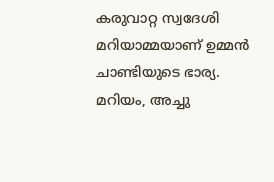കരുവാറ്റ സ്വദേശി മറിയാമ്മയാണ് ഉമ്മൻ ചാണ്ടിയുടെ ഭാര്യ. മറിയം, അച്ചു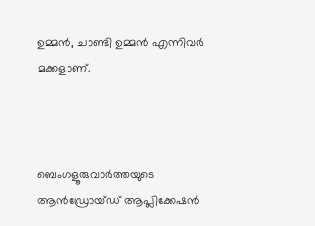ഉമ്മൻ, ചാണ്ടി ഉമ്മൻ എന്നിവർ മക്കളാണ്.



ബെംഗളൂരുവാർത്തയുടെ ആൻഡ്രോയ്ഡ് ആപ്ലിക്കേഷൻ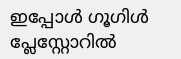ഇപ്പോൾ ഗൂഗിൾ പ്ലേസ്റ്റോറിൽ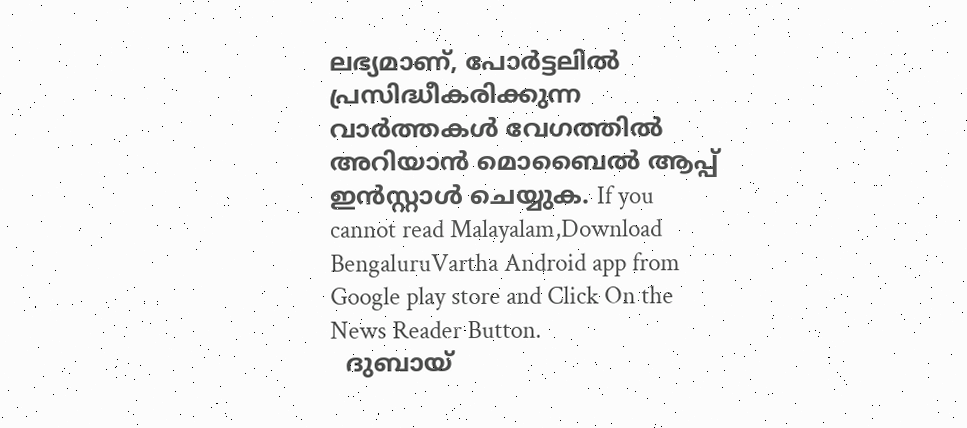ലഭ്യമാണ്, പോർട്ടലിൽ പ്രസിദ്ധീകരിക്കുന്ന വാർത്തകൾ വേഗത്തിൽ അറിയാൻ മൊബൈൽ ആപ്പ് ഇൻസ്റ്റാൾ ചെയ്യുക. If you cannot read Malayalam,Download BengaluruVartha Android app from Google play store and Click On the News Reader Button.
  ദുബായ്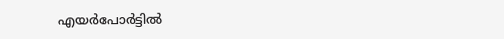എയർപോർട്ടിൽ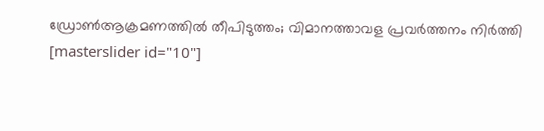ഡ്രോൺആക്രമണത്തിൽ തീപിടുത്തം; വിമാനത്താവള പ്രവർത്തനം നിർത്തി
[masterslider id="10"]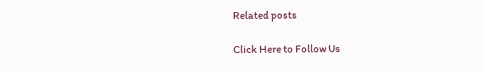Related posts

Click Here to Follow Us